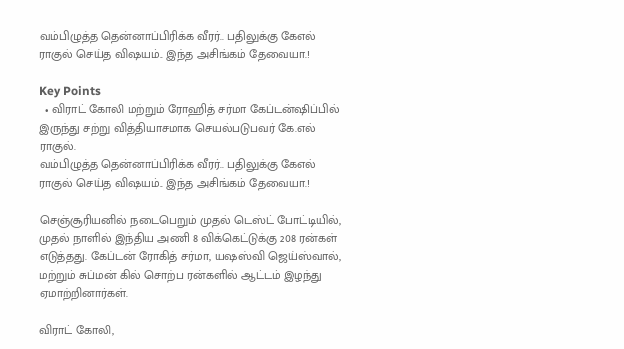வம்பிழுத்த தென்னாப்பிரிக்க வீரர்.. பதிலுக்கு கேஎல் ராகுல் செய்த விஷயம்.. இந்த அசிங்கம் தேவையா.!

Key Points
  • விராட் கோலி மற்றும் ரோஹித் சர்மா கேப்டன்ஷிப்பில் இருந்து சற்று வித்தியாசமாக செயல்படுபவர் கே.எல் ராகுல்.
வம்பிழுத்த தென்னாப்பிரிக்க வீரர்.. பதிலுக்கு கேஎல் ராகுல் செய்த விஷயம்.. இந்த அசிங்கம் தேவையா.!

செஞ்சூரியனில் நடைபெறும் முதல் டெஸ்ட் போட்டியில், முதல் நாளில் இந்திய அணி 8 விக்கெட்டுக்கு 208 ரன்கள் எடுத்தது. கேப்டன் ரோகித் சர்மா, யஷஸ்வி ஜெய்ஸ்வால், மற்றும் சுப்மன் கில் சொற்ப ரன்களில் ஆட்டம் இழந்து ஏமாற்றினார்கள்.

விராட் கோலி,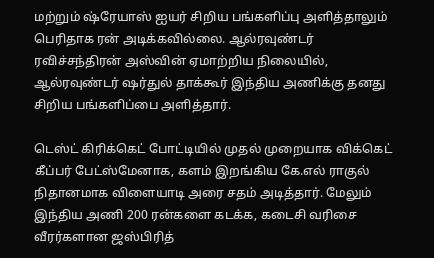மற்றும் ஷ்ரேயாஸ் ஐயர் சிறிய பங்களிப்பு அளித்தாலும் பெரிதாக ரன் அடிக்கவில்லை. ஆல்ரவுண்டர் ரவிச்சந்திரன் அஸ்வின் ஏமாற்றிய நிலையில், ஆல்ரவுண்டர் ஷர்துல் தாக்கூர் இந்திய அணிக்கு தனது சிறிய பங்களிப்பை அளித்தார்.

டெஸ்ட் கிரிக்கெட் போட்டியில் முதல் முறையாக விக்கெட் கீப்பர் பேட்ஸ்மேனாக, களம் இறங்கிய கே.எல் ராகுல் நிதானமாக விளையாடி அரை சதம் அடித்தார். மேலும் இந்திய அணி 200 ரன்களை கடக்க, கடைசி வரிசை வீரர்களான ஜஸ்பிரித்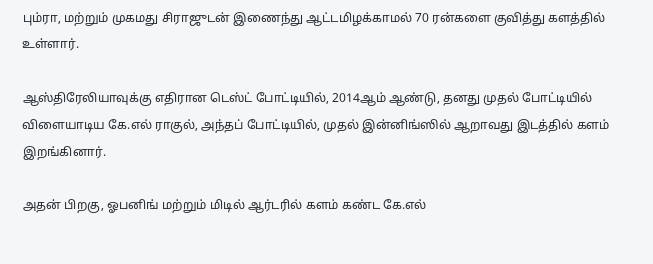பும்ரா, மற்றும் முகமது சிராஜுடன் இணைந்து ஆட்டமிழக்காமல் 70 ரன்களை குவித்து களத்தில் உள்ளார்.

ஆஸ்திரேலியாவுக்கு எதிரான டெஸ்ட் போட்டியில், 2014ஆம் ஆண்டு, தனது முதல் போட்டியில் விளையாடிய கே.எல் ராகுல், அந்தப் போட்டியில், முதல் இன்னிங்ஸில் ஆறாவது இடத்தில் களம் இறங்கினார்.

அதன் பிறகு, ஓபனிங் மற்றும் மிடில் ஆர்டரில் களம் கண்ட கே.எல்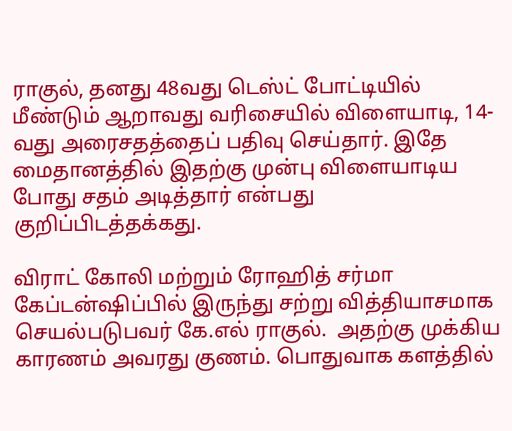ராகுல், தனது 48வது டெஸ்ட் போட்டியில் மீண்டும் ஆறாவது வரிசையில் விளையாடி, 14-வது அரைசதத்தைப் பதிவு செய்தார். இதே மைதானத்தில் இதற்கு முன்பு விளையாடிய போது சதம் அடித்தார் என்பது குறிப்பிடத்தக்கது.

விராட் கோலி மற்றும் ரோஹித் சர்மா கேப்டன்ஷிப்பில் இருந்து சற்று வித்தியாசமாக செயல்படுபவர் கே.எல் ராகுல்.  அதற்கு முக்கிய காரணம் அவரது குணம். பொதுவாக களத்தில்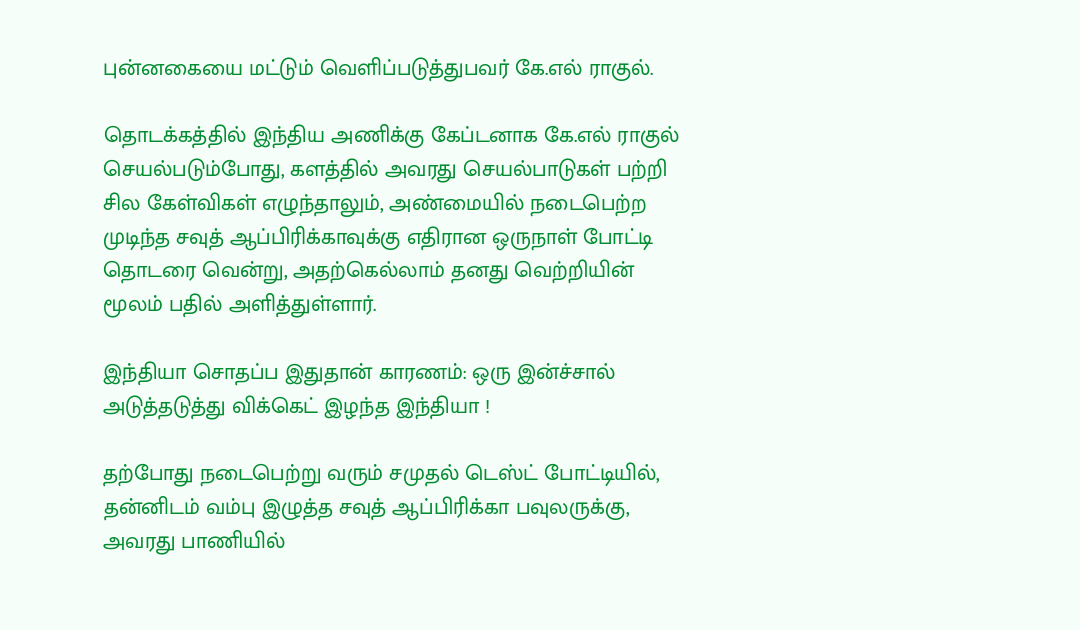புன்னகையை மட்டும் வெளிப்படுத்துபவர் கே.எல் ராகுல்.

தொடக்கத்தில் இந்திய அணிக்கு கேப்டனாக கே.எல் ராகுல் செயல்படும்போது, களத்தில் அவரது செயல்பாடுகள் பற்றி சில கேள்விகள் எழுந்தாலும், அண்மையில் நடைபெற்ற முடிந்த சவுத் ஆப்பிரிக்காவுக்கு எதிரான ஒருநாள் போட்டி தொடரை வென்று, அதற்கெல்லாம் தனது வெற்றியின் மூலம் பதில் அளித்துள்ளார்.

இந்தியா சொதப்ப இதுதான் காரணம்: ஒரு இன்ச்சால் அடுத்தடுத்து விக்கெட் இழந்த இந்தியா !

தற்போது நடைபெற்று வரும் சமுதல் டெஸ்ட் போட்டியில், தன்னிடம் வம்பு இழுத்த சவுத் ஆப்பிரிக்கா பவுலருக்கு, அவரது பாணியில்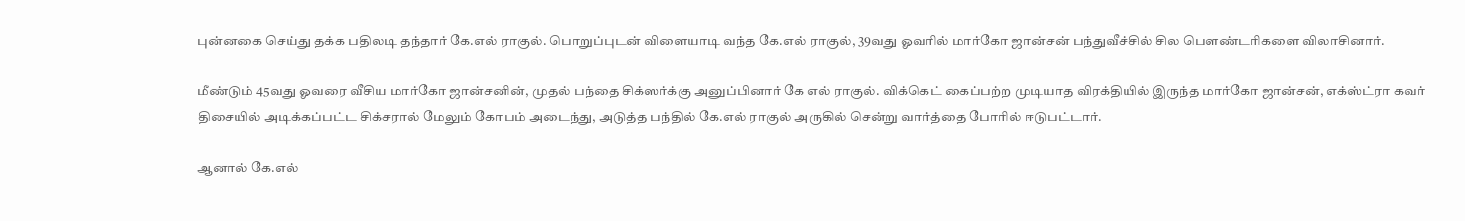புன்னகை செய்து தக்க பதிலடி தந்தார் கே.எல் ராகுல். பொறுப்புடன் விளையாடி வந்த கே.எல் ராகுல், 39வது ஓவரில் மார்கோ ஜான்சன் பந்துவீச்சில் சில பௌண்டரிகளை விலாசினார்.

மீண்டும் 45வது ஓவரை வீசிய மார்கோ ஜான்சனின், முதல் பந்தை சிக்ஸர்க்கு அனுப்பினார் கே எல் ராகுல். விக்கெட் கைப்பற்ற முடியாத விரக்தியில் இருந்த மார்கோ ஜான்சன், எக்ஸ்ட்ரா கவர் திசையில் அடிக்கப்பட்ட சிக்சரால் மேலும் கோபம் அடைந்து, அடுத்த பந்தில் கே.எல் ராகுல் அருகில் சென்று வார்த்தை போரில் ஈடுபட்டார்.

ஆனால் கே.எல்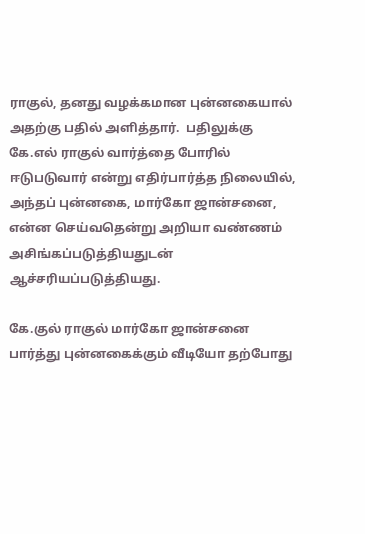ராகுல், தனது வழக்கமான புன்னகையால் அதற்கு பதில் அளித்தார்.  பதிலுக்கு கே.எல் ராகுல் வார்த்தை போரில் ஈடுபடுவார் என்று எதிர்பார்த்த நிலையில், அந்தப் புன்னகை, மார்கோ ஜான்சனை, என்ன செய்வதென்று அறியா வண்ணம் அசிங்கப்படுத்தியதுடன் ஆச்சரியப்படுத்தியது.

கே.குல் ராகுல் மார்கோ ஜான்சனை பார்த்து புன்னகைக்கும் வீடியோ தற்போது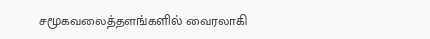சமூகவலைத்தளங்களில் வைரலாகி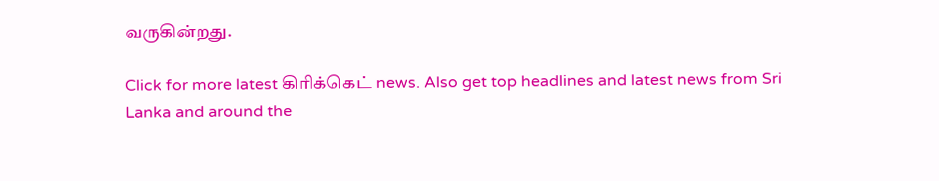வருகின்றது.

Click for more latest கிரிக்கெட் news. Also get top headlines and latest news from Sri Lanka and around the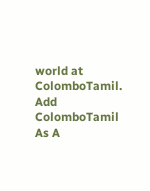world at ColomboTamil.
Add ColomboTamil As A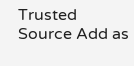Trusted Source Add as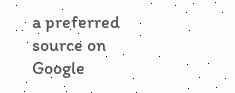a preferred source on Google